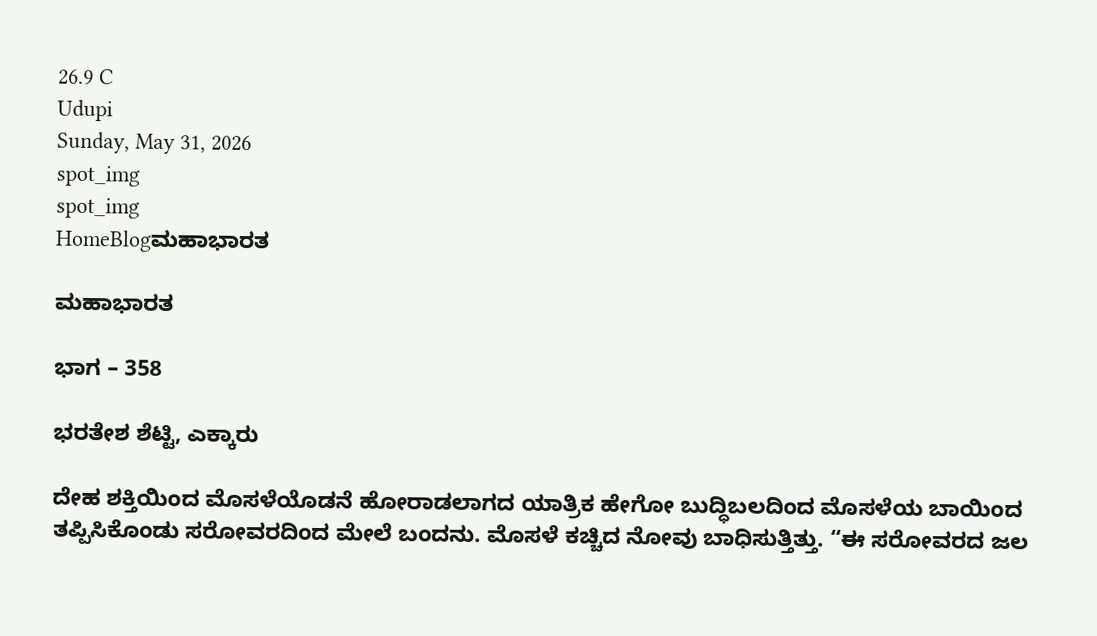26.9 C
Udupi
Sunday, May 31, 2026
spot_img
spot_img
HomeBlogಮಹಾಭಾರತ

ಮಹಾಭಾರತ

ಭಾಗ – 358

ಭರತೇಶ ಶೆಟ್ಟಿ, ಎಕ್ಕಾರು

ದೇಹ ಶಕ್ತಿಯಿಂದ ಮೊಸಳೆಯೊಡನೆ ಹೋರಾಡಲಾಗದ ಯಾತ್ರಿಕ ಹೇಗೋ ಬುದ್ಧಿಬಲದಿಂದ ಮೊಸಳೆಯ ಬಾಯಿಂದ ತಪ್ಪಿಸಿಕೊಂಡು ಸರೋವರದಿಂದ ಮೇಲೆ ಬಂದನು. ಮೊಸಳೆ ಕಚ್ಚಿದ ನೋವು ಬಾಧಿಸುತ್ತಿತ್ತು. “ಈ ಸರೋವರದ ಜಲ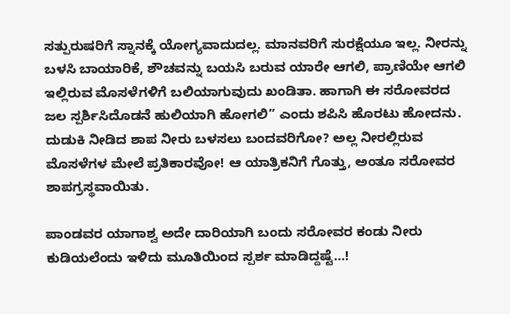ಸತ್ಪುರುಷರಿಗೆ ಸ್ನಾನಕ್ಕೆ ಯೋಗ್ಯವಾದುದಲ್ಲ. ಮಾನವರಿಗೆ ಸುರಕ್ಷೆಯೂ ಇಲ್ಲ. ನೀರನ್ನು ಬಳಸಿ ಬಾಯಾರಿಕೆ, ಶೌಚವನ್ನು ಬಯಸಿ ಬರುವ ಯಾರೇ ಆಗಲಿ, ಪ್ರಾಣಿಯೇ ಆಗಲಿ ಇಲ್ಲಿರುವ ಮೊಸಳೆಗಳಿಗೆ ಬಲಿಯಾಗುವುದು ಖಂಡಿತಾ. ಹಾಗಾಗಿ ಈ ಸರೋವರದ ಜಲ ಸ್ಪರ್ಶಿಸಿದೊಡನೆ ಹುಲಿಯಾಗಿ ಹೋಗಲಿ” ಎಂದು ಶಪಿಸಿ ಹೊರಟು ಹೋದನು. ದುಡುಕಿ ನೀಡಿದ ಶಾಪ ನೀರು ಬಳಸಲು ಬಂದವರಿಗೋ? ಅಲ್ಲ ನೀರಲ್ಲಿರುವ ಮೊಸಳೆಗಳ ಮೇಲೆ ಪ್ರತಿಕಾರವೋ! ಆ ಯಾತ್ರಿಕನಿಗೆ ಗೊತ್ತು, ಅಂತೂ ಸರೋವರ ಶಾಪಗ್ರಸ್ಥವಾಯಿತು.

ಪಾಂಡವರ ಯಾಗಾಶ್ವ ಅದೇ ದಾರಿಯಾಗಿ ಬಂದು ಸರೋವರ ಕಂಡು ನೀರು ಕುಡಿಯಲೆಂದು ಇಳಿದು ಮೂತಿಯಿಂದ ಸ್ಪರ್ಶ ಮಾಡಿದ್ದಷ್ಟೆ…!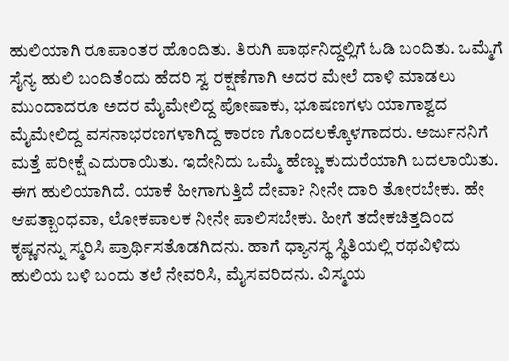ಹುಲಿಯಾಗಿ ರೂಪಾಂತರ ಹೊಂದಿತು. ತಿರುಗಿ ಪಾರ್ಥನಿದ್ದಲ್ಲಿಗೆ ಓಡಿ ಬಂದಿತು. ಒಮ್ಮೆಗೆ ಸೈನ್ಯ ಹುಲಿ ಬಂದಿತೆಂದು ಹೆದರಿ ಸ್ವ ರಕ್ಷಣೆಗಾಗಿ ಅದರ ಮೇಲೆ ದಾಳಿ ಮಾಡಲು ಮುಂದಾದರೂ ಅದರ ಮೈಮೇಲಿದ್ದ ಪೋಷಾಕು, ಭೂಷಣಗಳು ಯಾಗಾಶ್ವದ ಮೈಮೇಲಿದ್ದ ವಸನಾಭರಣಗಳಾಗಿದ್ದ ಕಾರಣ ಗೊಂದಲಕ್ಕೊಳಗಾದರು. ಅರ್ಜುನನಿಗೆ ಮತ್ತೆ ಪರೀಕ್ಷೆ ಎದುರಾಯಿತು. ಇದೇನಿದು ಒಮ್ಮೆ ಹೆಣ್ಣು ಕುದುರೆಯಾಗಿ ಬದಲಾಯಿತು. ಈಗ ಹುಲಿಯಾಗಿದೆ. ಯಾಕೆ ಹೀಗಾಗುತ್ತಿದೆ ದೇವಾ? ನೀನೇ ದಾರಿ ತೋರಬೇಕು. ಹೇ ಆಪತ್ಬಾಂಧವಾ, ಲೋಕಪಾಲಕ ನೀನೇ ಪಾಲಿಸಬೇಕು. ಹೀಗೆ ತದೇಕಚಿತ್ತದಿಂದ ಕೃಷ್ಣನನ್ನು ಸ್ಮರಿಸಿ ಪ್ರಾರ್ಥಿಸತೊಡಗಿದನು. ಹಾಗೆ ಧ್ಯಾನಸ್ಥ ಸ್ಥಿತಿಯಲ್ಲಿ ರಥವಿಳಿದು ಹುಲಿಯ ಬಳಿ ಬಂದು ತಲೆ ನೇವರಿಸಿ, ಮೈಸವರಿದನು. ವಿಸ್ಮಯ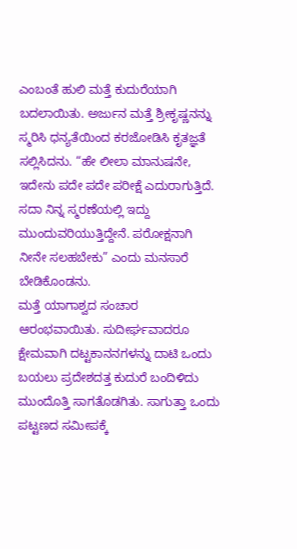ಎಂಬಂತೆ ಹುಲಿ ಮತ್ತೆ ಕುದುರೆಯಾಗಿ ಬದಲಾಯಿತು. ಅರ್ಜುನ ಮತ್ತೆ ಶ್ರೀಕೃಷ್ಣನನ್ನು ಸ್ಮರಿಸಿ ಧನ್ಯತೆಯಿಂದ ಕರಜೋಡಿಸಿ ಕೃತಜ್ಞತೆ ಸಲ್ಲಿಸಿದನು. “ಹೇ ಲೀಲಾ ಮಾನುಷನೇ, ಇದೇನು ಪದೇ ಪದೇ ಪರೀಕ್ಷೆ ಎದುರಾಗುತ್ತಿದೆ. ಸದಾ ನಿನ್ನ ಸ್ಮರಣೆಯಲ್ಲಿ ಇದ್ದು ಮುಂದುವರಿಯುತ್ತಿದ್ದೇನೆ. ಪರೋಕ್ಷನಾಗಿ ನೀನೇ ಸಲಹಬೇಕು” ಎಂದು ಮನಸಾರೆ ಬೇಡಿಕೊಂಡನು.
ಮತ್ತೆ ಯಾಗಾಶ್ವದ ಸಂಚಾರ ಆರಂಭವಾಯಿತು. ಸುದೀರ್ಘವಾದರೂ ಕ್ಷೇಮವಾಗಿ ದಟ್ಟಕಾನನಗಳನ್ನು ದಾಟಿ ಒಂದು ಬಯಲು ಪ್ರದೇಶದತ್ತ ಕುದುರೆ ಬಂದಿಳಿದು ಮುಂದೊತ್ತಿ ಸಾಗತೊಡಗಿತು. ಸಾಗುತ್ತಾ ಒಂದು ಪಟ್ಟಣದ ಸಮೀಪಕ್ಕೆ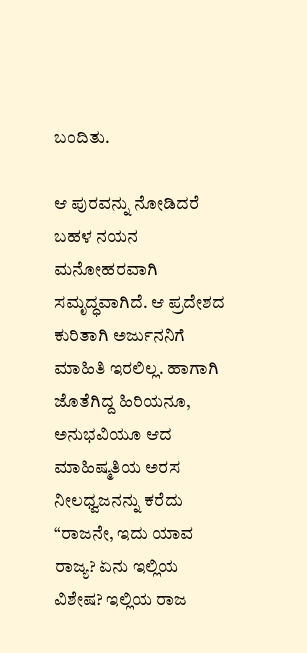ಬಂದಿತು.

ಆ ಪುರವನ್ನು ನೋಡಿದರೆ ಬಹಳ ನಯನ ಮನೋಹರವಾಗಿ ಸಮೃದ್ಧವಾಗಿದೆ. ಆ ಪ್ರದೇಶದ ಕುರಿತಾಗಿ ಅರ್ಜುನನಿಗೆ ಮಾಹಿತಿ ಇರಲಿಲ್ಲ. ಹಾಗಾಗಿ ಜೊತೆಗಿದ್ದ ಹಿರಿಯನೂ, ಅನುಭವಿಯೂ ಆದ ಮಾಹಿಷ್ಮತಿಯ ಅರಸ ನೀಲಧ್ವಜನನ್ನು ಕರೆದು “ರಾಜನೇ, ಇದು ಯಾವ ರಾಜ್ಯ? ಏನು ಇಲ್ಲಿಯ ವಿಶೇಷ? ಇಲ್ಲಿಯ ರಾಜ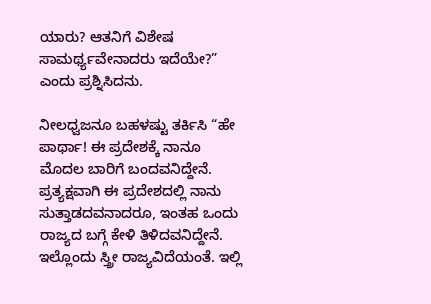ಯಾರು? ಆತನಿಗೆ ವಿಶೇಷ ಸಾಮರ್ಥ್ಯವೇನಾದರು ಇದೆಯೇ?” ಎಂದು ಪ್ರಶ್ನಿಸಿದನು.

ನೀಲಧ್ವಜನೂ ಬಹಳಷ್ಟು ತರ್ಕಿಸಿ “ಹೇ ಪಾರ್ಥಾ! ಈ ಪ್ರದೇಶಕ್ಕೆ ನಾನೂ ಮೊದಲ ಬಾರಿಗೆ ಬಂದವನಿದ್ದೇನೆ. ಪ್ರತ್ಯಕ್ಷವಾಗಿ ಈ ಪ್ರದೇಶದಲ್ಲಿ ನಾನು ಸುತ್ತಾಡದವನಾದರೂ, ಇಂತಹ ಒಂದು ರಾಜ್ಯದ ಬಗ್ಗೆ ಕೇಳಿ ತಿಳಿದವನಿದ್ದೇನೆ. ಇಲ್ಲೊಂದು ಸ್ತ್ರೀ ರಾಜ್ಯವಿದೆಯಂತೆ. ಇಲ್ಲಿ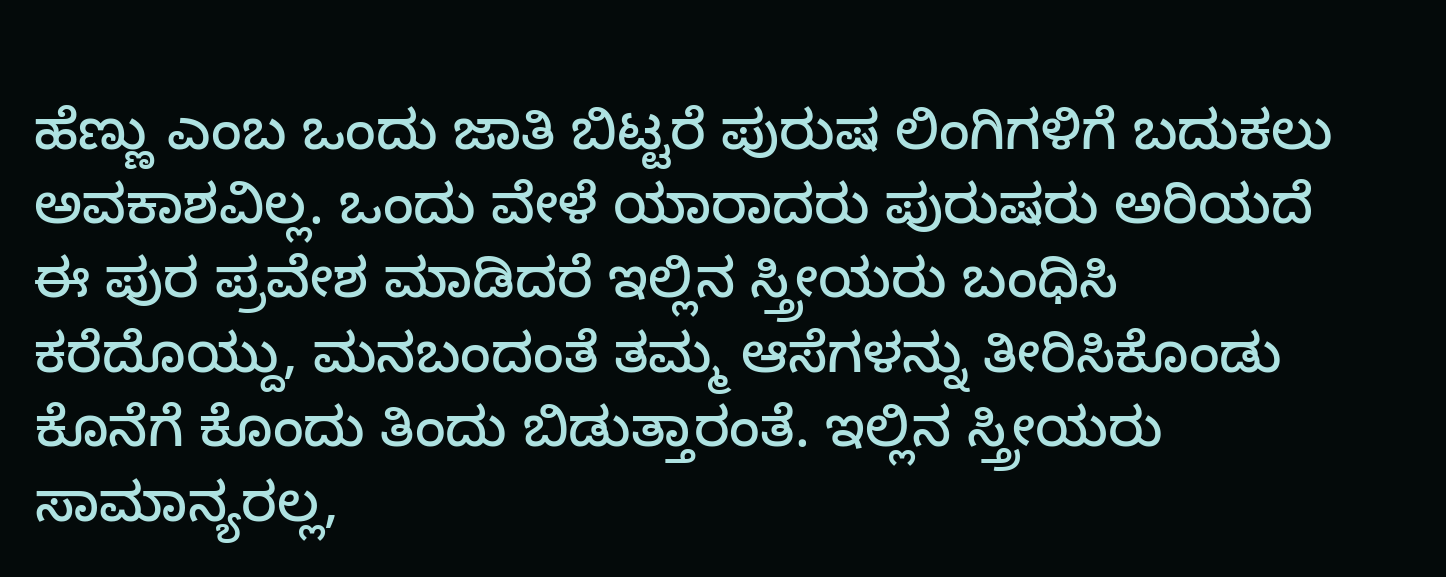ಹೆಣ್ಣು ಎಂಬ ಒಂದು ಜಾತಿ ಬಿಟ್ಟರೆ ಪುರುಷ ಲಿಂಗಿಗಳಿಗೆ ಬದುಕಲು ಅವಕಾಶವಿಲ್ಲ. ಒಂದು ವೇಳೆ ಯಾರಾದರು ಪುರುಷರು ಅರಿಯದೆ ಈ ಪುರ ಪ್ರವೇಶ ಮಾಡಿದರೆ ಇಲ್ಲಿನ ಸ್ತ್ರೀಯರು ಬಂಧಿಸಿ ಕರೆದೊಯ್ದು, ಮನಬಂದಂತೆ ತಮ್ಮ ಆಸೆಗಳನ್ನು ತೀರಿಸಿಕೊಂಡು ಕೊನೆಗೆ ಕೊಂದು ತಿಂದು ಬಿಡುತ್ತಾರಂತೆ. ಇಲ್ಲಿನ ಸ್ತ್ರೀಯರು ಸಾಮಾನ್ಯರಲ್ಲ,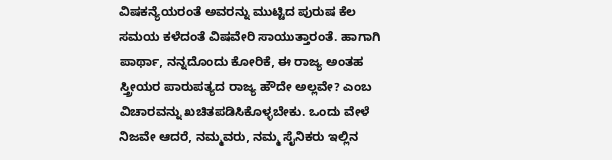ವಿಷಕನ್ಯೆಯರಂತೆ ಅವರನ್ನು ಮುಟ್ಟಿದ ಪುರುಷ ಕೆಲ ಸಮಯ ಕಳೆದಂತೆ ವಿಷವೇರಿ ಸಾಯುತ್ತಾರಂತೆ. ಹಾಗಾಗಿ ಪಾರ್ಥಾ, ನನ್ನದೊಂದು ಕೋರಿಕೆ, ಈ ರಾಜ್ಯ ಅಂತಹ ಸ್ತ್ರೀಯರ ಪಾರುಪತ್ಯದ ರಾಜ್ಯ ಹೌದೇ ಅಲ್ಲವೇ? ಎಂಬ ವಿಚಾರವನ್ನು ಖಚಿತಪಡಿಸಿಕೊಳ್ಳಬೇಕು. ಒಂದು ವೇಳೆ ನಿಜವೇ ಆದರೆ, ನಮ್ಮವರು, ನಮ್ಮ ಸೈನಿಕರು ಇಲ್ಲಿನ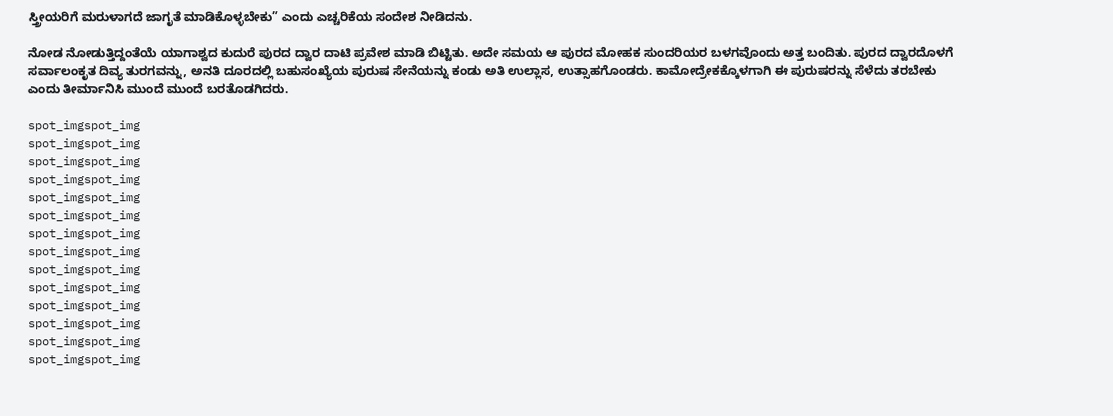ಸ್ತ್ರೀಯರಿಗೆ ಮರುಳಾಗದೆ ಜಾಗೃತೆ ಮಾಡಿಕೊಳ್ಳಬೇಕು” ಎಂದು ಎಚ್ಚರಿಕೆಯ ಸಂದೇಶ ನೀಡಿದನು.

ನೋಡ ನೋಡುತ್ತಿದ್ದಂತೆಯೆ ಯಾಗಾಶ್ವದ ಕುದುರೆ ಪುರದ ದ್ವಾರ ದಾಟಿ ಪ್ರವೇಶ ಮಾಡಿ ಬಿಟ್ಟಿತು. ಅದೇ ಸಮಯ ಆ ಪುರದ ಮೋಹಕ ಸುಂದರಿಯರ ಬಳಗವೊಂದು ಅತ್ತ ಬಂದಿತು. ಪುರದ ದ್ವಾರದೊಳಗೆ ಸರ್ವಾಲಂಕೃತ ದಿವ್ಯ ತುರಗವನ್ನು, ಅನತಿ ದೂರದಲ್ಲಿ ಬಹುಸಂಖ್ಯೆಯ ಪುರುಷ ಸೇನೆಯನ್ನು ಕಂಡು ಅತಿ ಉಲ್ಲಾಸ, ಉತ್ಸಾಹಗೊಂಡರು. ಕಾಮೋದ್ರೇಕಕ್ಕೊಳಗಾಗಿ ಈ ಪುರುಷರನ್ನು ಸೆಳೆದು ತರಬೇಕು ಎಂದು ತೀರ್ಮಾನಿಸಿ ಮುಂದೆ ಮುಂದೆ ಬರತೊಡಗಿದರು.

spot_imgspot_img
spot_imgspot_img
spot_imgspot_img
spot_imgspot_img
spot_imgspot_img
spot_imgspot_img
spot_imgspot_img
spot_imgspot_img
spot_imgspot_img
spot_imgspot_img
spot_imgspot_img
spot_imgspot_img
spot_imgspot_img
spot_imgspot_img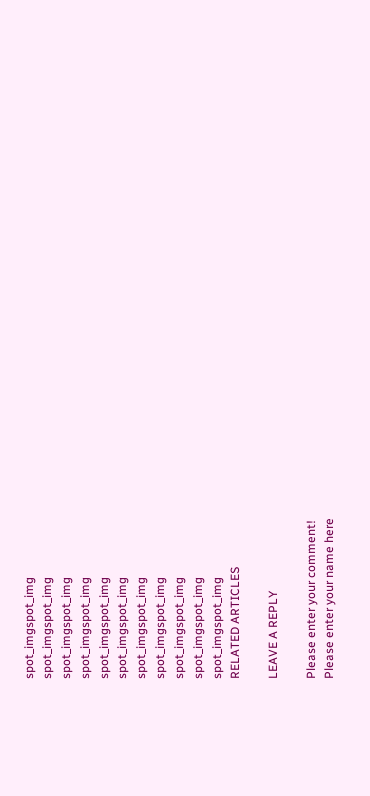spot_imgspot_img
spot_imgspot_img
spot_imgspot_img
spot_imgspot_img
spot_imgspot_img
spot_imgspot_img
spot_imgspot_img
spot_imgspot_img
spot_imgspot_img
spot_imgspot_img
spot_imgspot_img
RELATED ARTICLES

LEAVE A REPLY

Please enter your comment!
Please enter your name here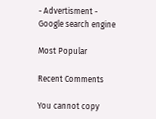- Advertisment -
Google search engine

Most Popular

Recent Comments

You cannot copy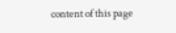content of this page